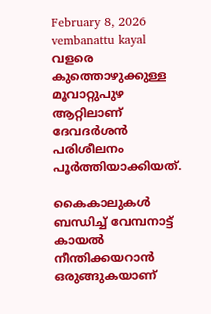February 8, 2026
vembanattu kayal
വളരെ കുത്തൊഴുക്കുള്ള മൂവാറ്റുപുഴ ആറ്റിലാണ് ദേവദർശൻ പരിശീലനം പൂർത്തിയാക്കിയത്.

കൈകാലുകൾ ബന്ധിച്ച് വേമ്പനാട്ട് കായൽ നീന്തിക്കയറാൻ ഒരുങ്ങുകയാണ്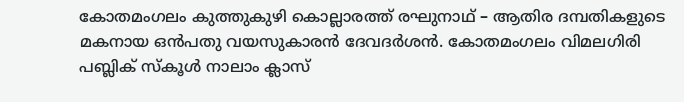കോതമംഗലം കുത്തുകുഴി കൊല്ലാരത്ത് രഘുനാഥ് – ആതിര ദമ്പതികളുടെ മകനായ ഒൻപതു വയസുകാരൻ ദേവദർശൻ. കോതമംഗലം വിമലഗിരി പബ്ലിക് സ്കൂ‌ൾ നാലാം ക്ലാസ്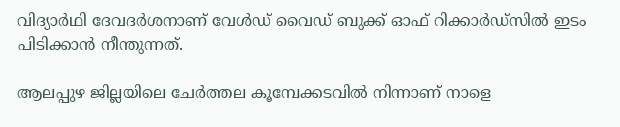വിദ്യാർഥി ദേവദർശനാണ് വേൾഡ് വൈഡ് ബുക്ക് ഓഫ് റിക്കാർഡ്സിൽ ഇടം പിടിക്കാൻ നീന്തുന്നത്.

ആലപ്പുഴ ജില്ലയിലെ ചേർത്തല കൂമ്പേക്കടവിൽ നിന്നാണ് നാളെ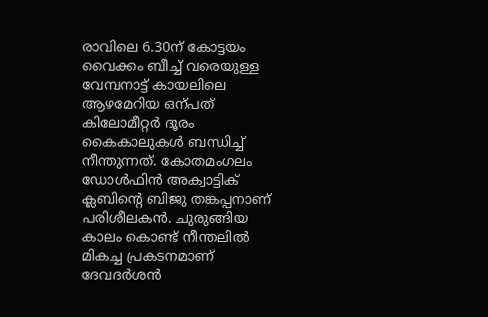രാവിലെ 6.30ന് കോട്ടയം വൈക്കം ബീച്ച് വരെയുള്ള വേമ്പനാട്ട് കായലിലെ ആഴമേറിയ ഒന്പത് കിലോമീറ്റർ ദൂരം കൈകാലുകൾ ബന്ധിച്ച് നീന്തുന്നത്. കോതമംഗലം ഡോൾഫിൻ അക്വാട്ടിക് ക്ലബിന്‍റെ ബിജു തങ്കപ്പനാണ് പരിശീലകൻ. ചുരുങ്ങിയ കാലം കൊണ്ട് നീന്തലിൽ മികച്ച പ്രകടനമാണ് ദേവദർശൻ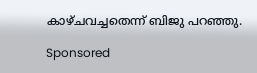കാഴ്‌ചവച്ചതെന്ന് ബിജു പറഞ്ഞു.

Sponsored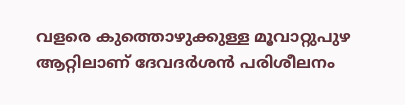വളരെ കുത്തൊഴുക്കുള്ള മൂവാറ്റുപുഴ ആറ്റിലാണ് ദേവദർശൻ പരിശീലനം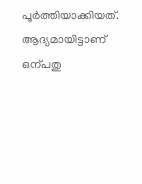പൂർത്തിയാക്കിയത്. ആദ്യമായിട്ടാണ് ഒന്പതു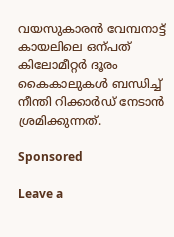വയസുകാരൻ വേമ്പനാട്ട് കായലിലെ ഒന്പത് കിലോമീറ്റർ ദൂരം കൈകാലുകൾ ബന്ധിച്ച് നീന്തി റിക്കാർഡ് നേടാൻ ശ്രമിക്കുന്നത്.

Sponsored

Leave a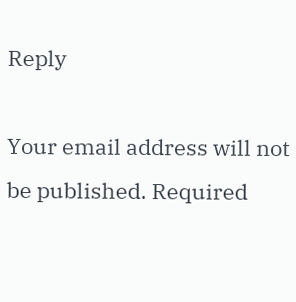Reply

Your email address will not be published. Required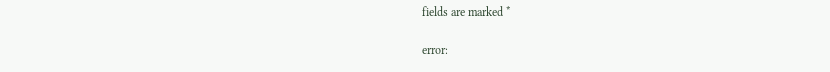fields are marked *

error: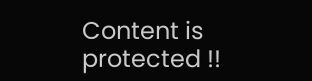Content is protected !!